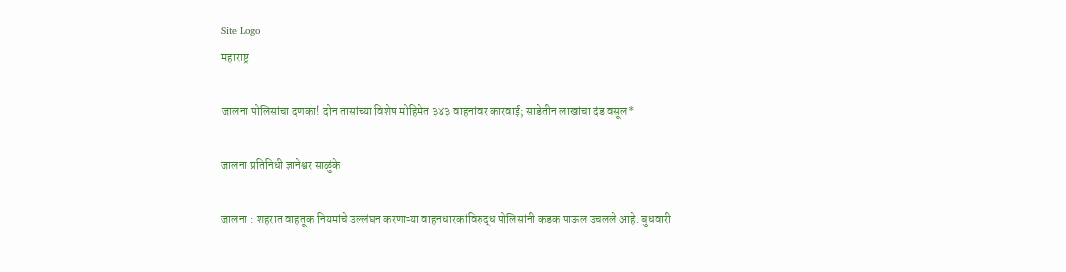Site Logo
महाराष्ट्र

जालना पोलिसांचा दणका! दोन तासांच्या विशेष मोहिमेत ३४३ वाहनांवर कारवाई; साडेतीन लाखांचा दंड वसूल*

जालना प्रतिनिधी ज्ञानेश्वर साळुंके

जालना : शहरात वाहतूक नियमांचे उल्लंघन करणाऱ्या वाहनधारकांविरुद्ध पोलिसांनी कडक पाऊल उचलले आहे. बुधवारी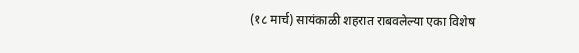(१८ मार्च) सायंकाळी शहरात राबवलेल्या एका विशेष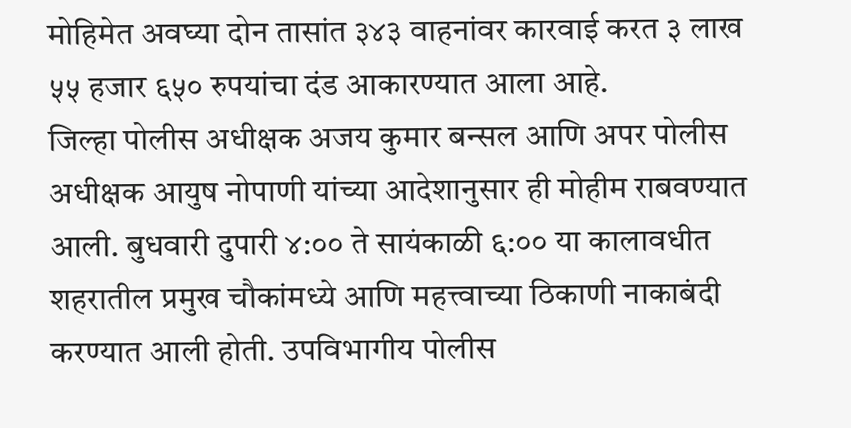मोहिमेत अवघ्या दोन तासांत ३४३ वाहनांवर कारवाई करत ३ लाख ५५ हजार ६५० रुपयांचा दंड आकारण्यात आला आहे.
जिल्हा पोलीस अधीक्षक अजय कुमार बन्सल आणि अपर पोलीस अधीक्षक आयुष नोपाणी यांच्या आदेशानुसार ही मोहीम राबवण्यात आली. बुधवारी दुपारी ४:०० ते सायंकाळी ६:०० या कालावधीत शहरातील प्रमुख चौकांमध्ये आणि महत्त्वाच्या ठिकाणी नाकाबंदी करण्यात आली होती. उपविभागीय पोलीस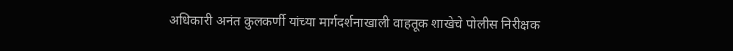अधिकारी अनंत कुलकर्णी यांच्या मार्गदर्शनाखाली वाहतूक शाखेचे पोलीस निरीक्षक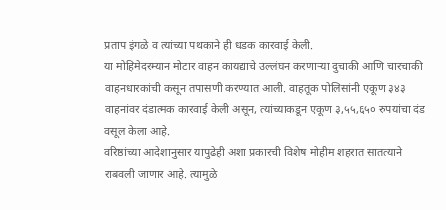प्रताप इंगळे व त्यांच्या पथकाने ही धडक कारवाई केली.
या मोहिमेदरम्यान मोटार वाहन कायद्याचे उल्लंघन करणाऱ्या दुचाकी आणि चारचाकी वाहनधारकांची कसून तपासणी करण्यात आली. वाहतूक पोलिसांनी एकूण ३४३ वाहनांवर दंडात्मक कारवाई केली असून, त्यांच्याकडून एकूण ३,५५,६५० रुपयांचा दंड वसूल केला आहे.
वरिष्ठांच्या आदेशानुसार यापुढेही अशा प्रकारची विशेष मोहीम शहरात सातत्याने राबवली जाणार आहे. त्यामुळे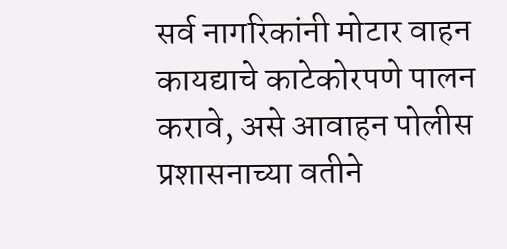सर्व नागरिकांनी मोटार वाहन कायद्याचे काटेकोरपणे पालन करावे, असे आवाहन पोलीस प्रशासनाच्या वतीने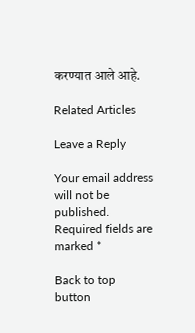करण्यात आले आहे.

Related Articles

Leave a Reply

Your email address will not be published. Required fields are marked *

Back to top button